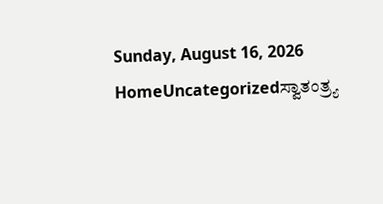Sunday, August 16, 2026
HomeUncategorizedಸ್ವಾತಂತ್ರ್ಯ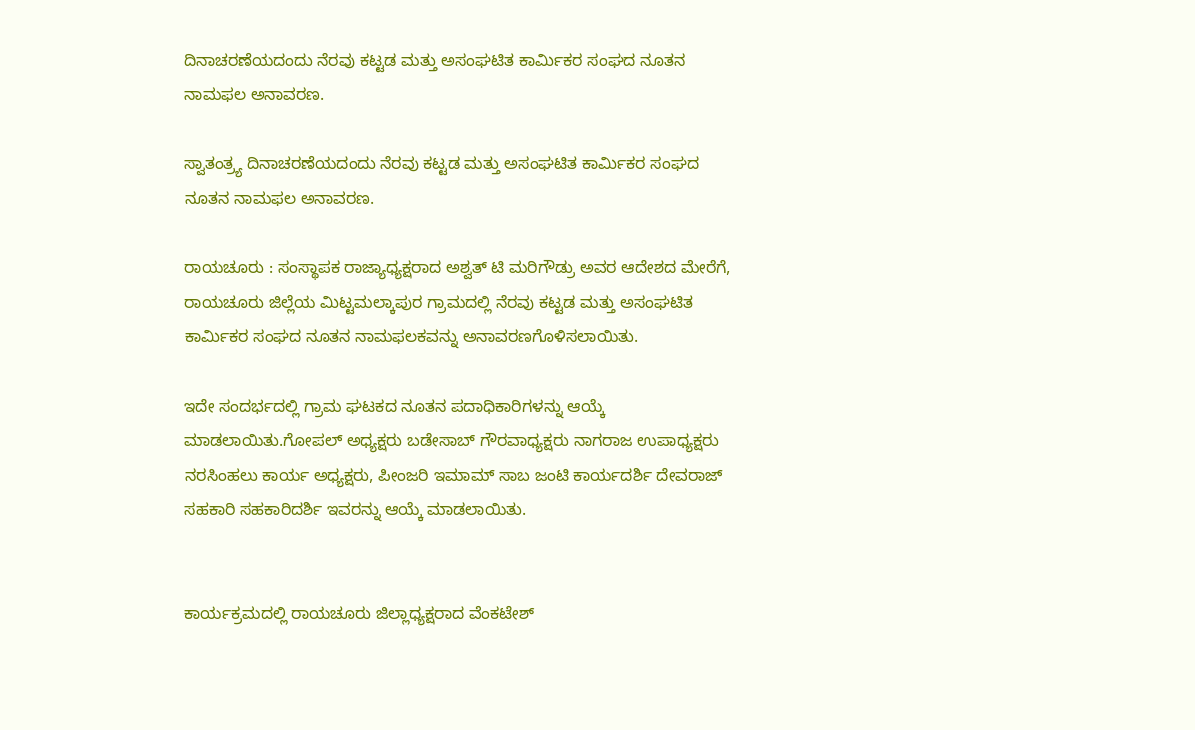ದಿನಾಚರಣೆಯದಂದು ನೆರವು ಕಟ್ಟಡ ಮತ್ತು ಅಸಂಘಟಿತ ಕಾರ್ಮಿಕರ ಸಂಘದ ನೂತನ ನಾಮಫಲ ಅನಾವರಣ.

ಸ್ವಾತಂತ್ರ್ಯ ದಿನಾಚರಣೆಯದಂದು ನೆರವು ಕಟ್ಟಡ ಮತ್ತು ಅಸಂಘಟಿತ ಕಾರ್ಮಿಕರ ಸಂಘದ ನೂತನ ನಾಮಫಲ ಅನಾವರಣ.

ರಾಯಚೂರು : ಸಂಸ್ಥಾಪಕ ರಾಜ್ಯಾಧ್ಯಕ್ಷರಾದ ಅಶ್ವತ್ ಟಿ ಮರಿಗೌಡ್ರು ಅವರ ಆದೇಶದ ಮೇರೆಗೆ, ರಾಯಚೂರು ಜಿಲ್ಲೆಯ ಮಿಟ್ಟಮಲ್ಕಾಪುರ ಗ್ರಾಮದಲ್ಲಿ ನೆರವು ಕಟ್ಟಡ ಮತ್ತು ಅಸಂಘಟಿತ ಕಾರ್ಮಿಕರ ಸಂಘದ ನೂತನ ನಾಮಫಲಕವನ್ನು ಅನಾವರಣಗೊಳಿಸಲಾಯಿತು.

ಇದೇ ಸಂದರ್ಭದಲ್ಲಿ ಗ್ರಾಮ ಘಟಕದ ನೂತನ ಪದಾಧಿಕಾರಿಗಳನ್ನು ಆಯ್ಕೆ ಮಾಡಲಾಯಿತು.ಗೋಪಲ್ ಅಧ್ಯಕ್ಷರು ಬಡೇಸಾಬ್ ಗೌರವಾಧ್ಯಕ್ಷರು ನಾಗರಾಜ ಉಪಾಧ್ಯಕ್ಷರು ನರಸಿಂಹಲು ಕಾರ್ಯ ಅಧ್ಯಕ್ಷರು, ಪೀಂಜರಿ ಇಮಾಮ್ ಸಾಬ ಜಂಟಿ ಕಾರ್ಯದರ್ಶಿ ದೇವರಾಜ್ ಸಹಕಾರಿ ಸಹಕಾರಿದರ್ಶಿ ಇವರನ್ನು ಆಯ್ಕೆ ಮಾಡಲಾಯಿತು.


ಕಾರ್ಯಕ್ರಮದಲ್ಲಿ ರಾಯಚೂರು ಜಿಲ್ಲಾಧ್ಯಕ್ಷರಾದ ವೆಂಕಟೇಶ್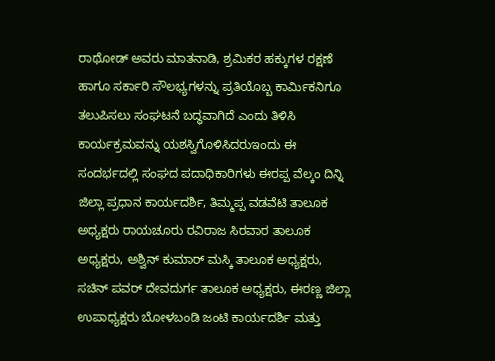ರಾಥೋಡ್ ಅವರು ಮಾತನಾಡಿ, ಶ್ರಮಿಕರ ಹಕ್ಕುಗಳ ರಕ್ಷಣೆ ಹಾಗೂ ಸರ್ಕಾರಿ ಸೌಲಭ್ಯಗಳನ್ನು ಪ್ರತಿಯೊಬ್ಬ ಕಾರ್ಮಿಕನಿಗೂ ತಲುಪಿಸಲು ಸಂಘಟನೆ ಬದ್ಧವಾಗಿದೆ ಎಂದು ತಿಳಿಸಿ ಕಾರ್ಯಕ್ರಮವನ್ನು ಯಶಸ್ವಿಗೊಳಿಸಿದರುಇಂದು ಈ ಸಂದರ್ಭದಲ್ಲಿ ಸಂಘದ ಪದಾಧಿಕಾರಿಗಳು ಈರಪ್ಪ ವೆಲ್ಕಂ ದಿನ್ನಿ ಜಿಲ್ಲಾ ಪ್ರಧಾನ ಕಾರ್ಯದರ್ಶಿ, ತಿಮ್ಮಪ್ಪ ವಡವೆಟಿ ತಾಲೂಕ ಅಧ್ಯಕ್ಷರು ರಾಯಚೂರು ರವಿರಾಜ ಸಿರವಾರ ತಾಲೂಕ ಅಧ್ಯಕ್ಷರು, ಅಶ್ವಿನ್ ಕುಮಾರ್ ಮಸ್ಕಿ ತಾಲೂಕ ಅಧ್ಯಕ್ಷರು, ಸಚಿನ್ ಪವರ್ ದೇವದುರ್ಗ ತಾಲೂಕ ಅಧ್ಯಕ್ಷರು, ಈರಣ್ಣ ಜಿಲ್ಲಾ ಉಪಾಧ್ಯಕ್ಷರು ಬೋಳಬಂಡಿ ಜಂಟಿ ಕಾರ್ಯದರ್ಶಿ ಮತ್ತು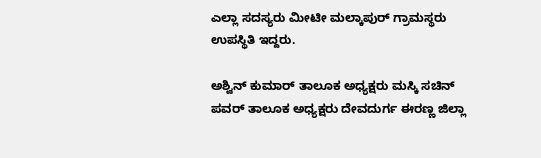ಎಲ್ಲಾ ಸದಸ್ಯರು ಮೀಟೀ ಮಲ್ಕಾಪುರ್ ಗ್ರಾಮಸ್ಥರು ಉಪಸ್ಥಿತಿ ಇದ್ದರು.

ಅಶ್ವಿನ್ ಕುಮಾರ್ ತಾಲೂಕ ಅಧ್ಯಕ್ಷರು ಮಸ್ಕಿ ಸಚಿನ್ ಪವರ್ ತಾಲೂಕ ಅಧ್ಯಕ್ಷರು ದೇವದುರ್ಗ ಈರಣ್ಣ ಜಿಲ್ಲಾ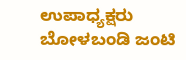ಉಪಾಧ್ಯಕ್ಷರು ಬೋಳಬಂಡಿ ಜಂಟಿ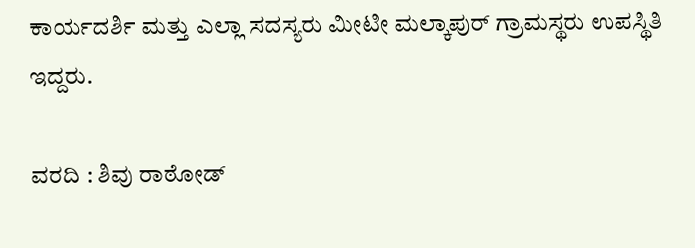ಕಾರ್ಯದರ್ಶಿ ಮತ್ತು ಎಲ್ಲಾ ಸದಸ್ಯರು ಮೀಟೀ ಮಲ್ಕಾಪುರ್ ಗ್ರಾಮಸ್ಥರು ಉಪಸ್ಥಿತಿ ಇದ್ದರು.

ವರದಿ : ಶಿವು ರಾಠೋಡ್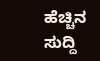ಹೆಚ್ಚಿನ ಸುದ್ದಿ